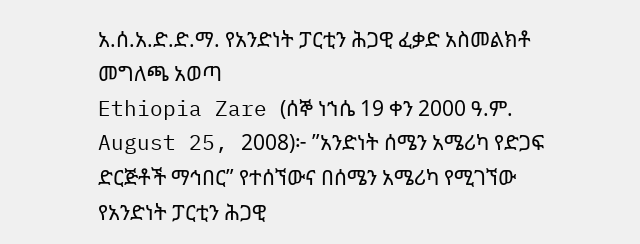አ.ሰ.አ.ድ.ድ.ማ. የአንድነት ፓርቲን ሕጋዊ ፈቃድ አስመልክቶ መግለጫ አወጣ
Ethiopia Zare (ሰኞ ነኀሴ 19 ቀን 2000 ዓ.ም. August 25, 2008)፦ ”አንድነት ሰሜን አሜሪካ የድጋፍ ድርጅቶች ማኅበር” የተሰኘውና በሰሜን አሜሪካ የሚገኘው የአንድነት ፓርቲን ሕጋዊ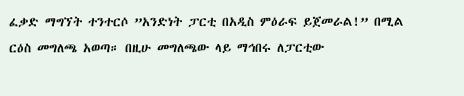ፈቃድ ማግኘት ተንተርሶ ”አንድነት ፓርቲ በአዲስ ምዕራፍ ይጀመራል!” በሚል ርዕስ መግለጫ አወጣ። በዚሁ መግለጫው ላይ ማኅበሩ ለፓርቲው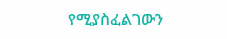የሚያስፈልገውን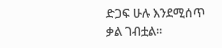ድጋፍ ሁሉ እንደሚሰጥ ቃል ገብቷል።